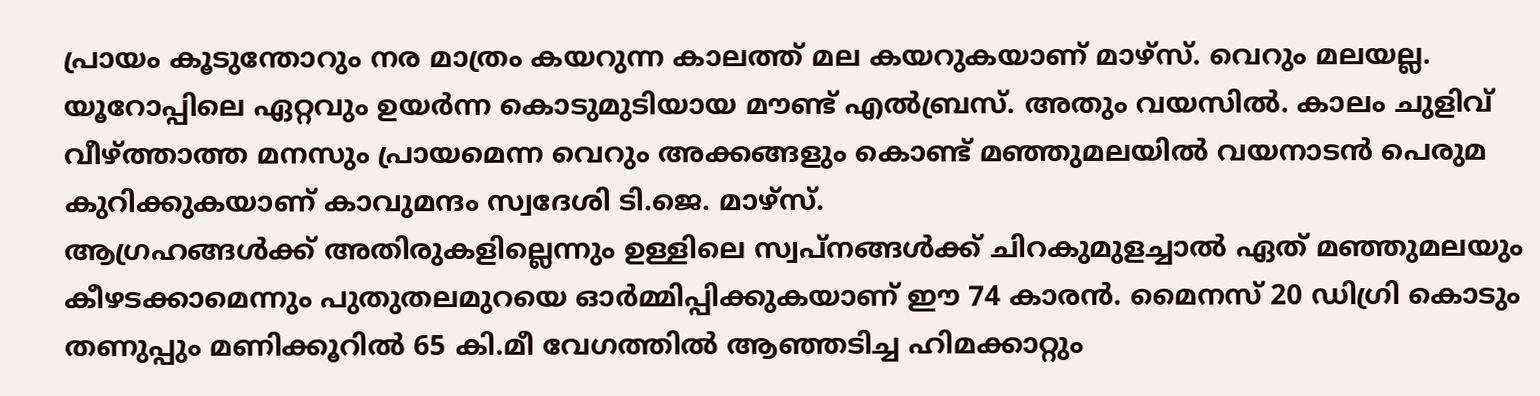പ്രായം കൂടുന്തോറും നര മാത്രം കയറുന്ന കാലത്ത് മല കയറുകയാണ് മാഴ്സ്. വെറും മലയല്ല. യൂറോപ്പിലെ ഏറ്റവും ഉയർന്ന കൊടുമുടിയായ മൗണ്ട് എൽബ്രസ്. അതും വയസിൽ. കാലം ചുളിവ് വീഴ്ത്താത്ത മനസും പ്രായമെന്ന വെറും അക്കങ്ങളും കൊണ്ട് മഞ്ഞുമലയിൽ വയനാടൻ പെരുമ കുറിക്കുകയാണ് കാവുമന്ദം സ്വദേശി ടി.ജെ. മാഴ്സ്.
ആഗ്രഹങ്ങൾക്ക് അതിരുകളില്ലെന്നും ഉള്ളിലെ സ്വപ്നങ്ങൾക്ക് ചിറകുമുളച്ചാൽ ഏത് മഞ്ഞുമലയും കീഴടക്കാമെന്നും പുതുതലമുറയെ ഓർമ്മിപ്പിക്കുകയാണ് ഈ 74 കാരൻ. മൈനസ് 20 ഡിഗ്രി കൊടും തണുപ്പും മണിക്കൂറിൽ 65 കി.മീ വേഗത്തിൽ ആഞ്ഞടിച്ച ഹിമക്കാറ്റും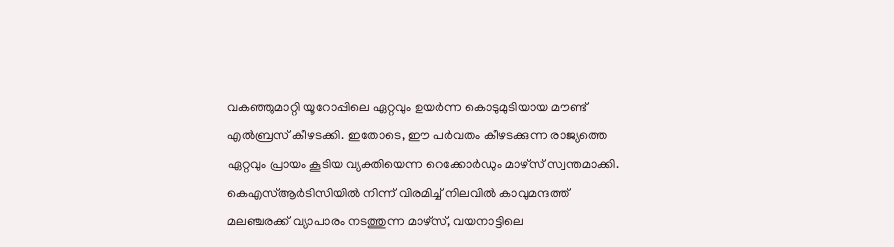വകഞ്ഞുമാറ്റി യൂറോപ്പിലെ ഏറ്റവും ഉയർന്ന കൊടുമുടിയായ മൗണ്ട് എൽബ്രസ് കീഴടക്കി. ഇതോടെ, ഈ പർവതം കീഴടക്കുന്ന രാജ്യത്തെ ഏറ്റവും പ്രായം കൂടിയ വ്യക്തിയെന്ന റെക്കോർഡും മാഴ്സ് സ്വന്തമാക്കി.
കെഎസ്ആർടിസിയിൽ നിന്ന് വിരമിച്ച് നിലവിൽ കാവുമന്ദത്ത് മലഞ്ചരക്ക് വ്യാപാരം നടത്തുന്ന മാഴ്സ്, വയനാട്ടിലെ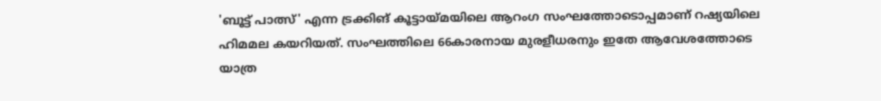'ബൂട്ട് പാത്സ്' എന്ന ട്രക്കിങ് കൂട്ടായ്മയിലെ ആറംഗ സംഘത്തോടൊപ്പമാണ് റഷ്യയിലെ ഹിമമല കയറിയത്. സംഘത്തിലെ 66കാരനായ മുരളീധരനും ഇതേ ആവേശത്തോടെ യാത്ര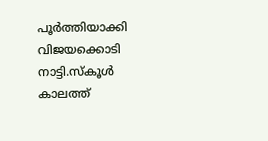പൂർത്തിയാക്കി വിജയക്കൊടി നാട്ടി.സ്കൂൾ കാലത്ത്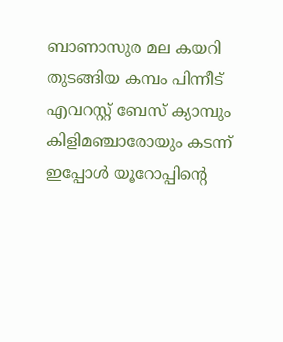ബാണാസുര മല കയറി തുടങ്ങിയ കമ്പം പിന്നീട് എവറസ്റ്റ് ബേസ് ക്യാമ്പും കിളിമഞ്ചാരോയും കടന്ന് ഇപ്പോൾ യൂറോപ്പിന്റെ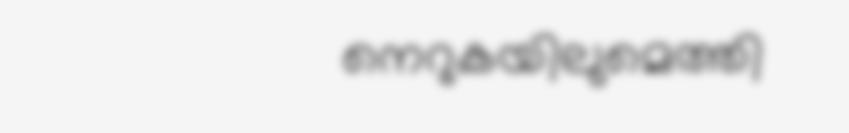നെറുകയിലുമെത്തി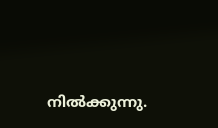നിൽക്കുന്നു.